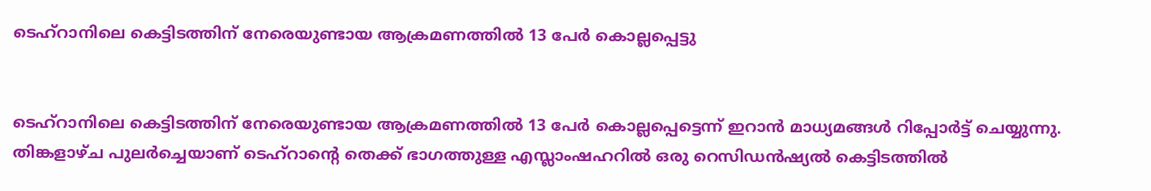ടെഹ്റാനിലെ കെട്ടിടത്തിന് നേരെയുണ്ടായ ആക്രമണത്തിൽ 13 പേർ കൊല്ലപ്പെട്ടു


ടെഹ്റാനിലെ കെട്ടിടത്തിന് നേരെയുണ്ടായ ആക്രമണത്തിൽ 13 പേർ കൊല്ലപ്പെട്ടെന്ന് ഇറാൻ മാധ്യമങ്ങൾ റിപ്പോർട്ട് ചെയ്യുന്നു. തിങ്കളാഴ്ച പുലർച്ചെയാണ് ടെഹ്‌റാന്റെ തെക്ക് ഭാഗത്തുള്ള എസ്ലാംഷഹറിൽ ഒരു റെസിഡൻഷ്യൽ കെട്ടിടത്തിൽ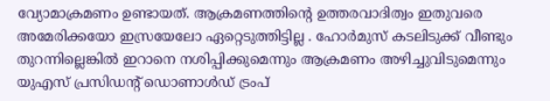വ്യോമാക്രമണം ഉണ്ടായത്. ആക്രമണത്തിന്റെ ഉത്തരവാദിത്വം ഇതുവരെ അമേരിക്കയോ ഇസ്രയേലോ ഏറ്റെടുത്തിട്ടില്ല . ഹോർമുസ് കടലിടുക്ക് വീണ്ടും തുറന്നില്ലെങ്കിൽ ഇറാനെ നശിപ്പിക്കുമെന്നും ആക്രമണം അഴിച്ചുവിടുമെന്നും യുഎസ് പ്രസിഡന്റ് ഡൊണാൾഡ് ട്രംപ്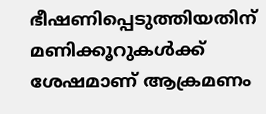ഭീഷണിപ്പെടുത്തിയതിന് മണിക്കൂറുകൾക്ക് ശേഷമാണ് ആക്രമണം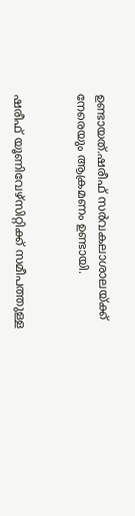ഉണ്ടായത്.ഷരീഫ് സർവകലാശാലയ്ക്ക് നേരെയും ആക്രമണം ഉണ്ടായി.


ഷരീഫ് യൂണിവേഴ്സിറ്റിക്ക് സമീപത്തുള്ള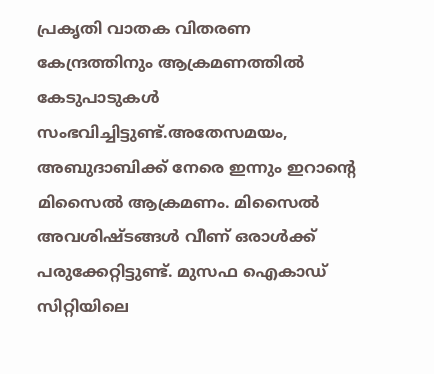പ്രകൃതി വാതക വിതരണ കേന്ദ്രത്തിനും ആക്രമണത്തിൽ കേടുപാടുകൾ സംഭവിച്ചിട്ടുണ്ട്.അതേസമയം, അബുദാബിക്ക് നേരെ ഇന്നും ഇറാന്റെ മിസൈൽ ആക്രമണം. മിസൈൽ അവശിഷ്ടങ്ങൾ വീണ് ഒരാൾക്ക് പരുക്കേറ്റിട്ടുണ്ട്. മുസഫ ഐകാഡ് സിറ്റിയിലെ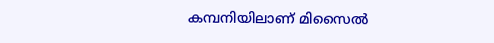കമ്പനിയിലാണ് മിസൈൽ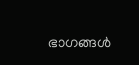ഭാഗങ്ങൾ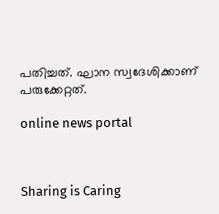പതിച്ചത്. ഘാന സ്വദേശിക്കാണ് പരുക്കേറ്റത്.

online news portal



Sharing is Caring